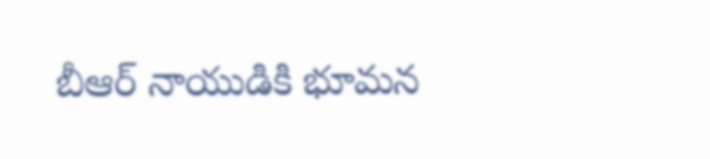బీఆర్‌ నాయుడికి భూమన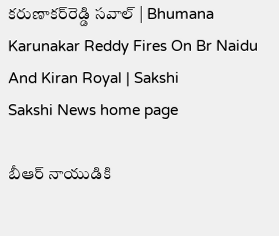కరుణాకర్‌రెడ్డి సవాల్‌ | Bhumana Karunakar Reddy Fires On Br Naidu And Kiran Royal | Sakshi
Sakshi News home page

బీఆర్‌ నాయుడికి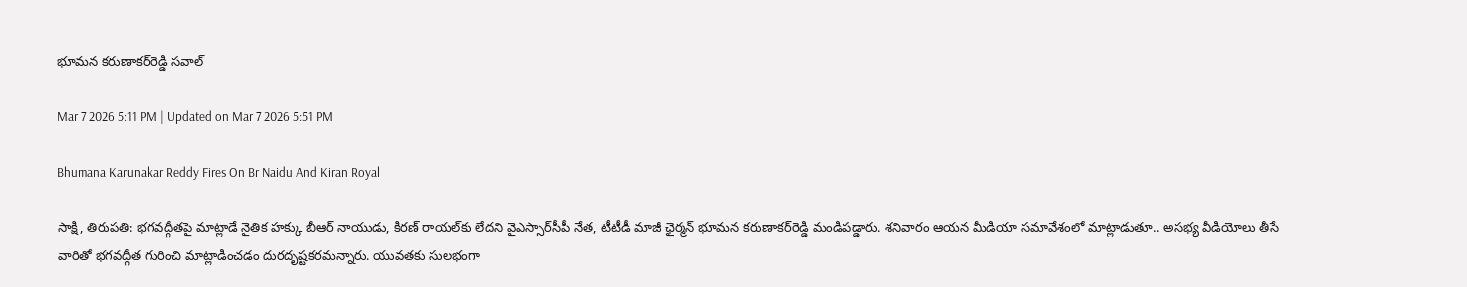భూమన కరుణాకర్‌రెడ్డి సవాల్‌

Mar 7 2026 5:11 PM | Updated on Mar 7 2026 5:51 PM

Bhumana Karunakar Reddy Fires On Br Naidu And Kiran Royal

సాక్షి, తిరుపతి: భగవద్గీతపై మాట్లాడే నైతిక హక్కు బీఆర్‌ నాయుడు, కిర‌ణ్ రాయ‌ల్‌కు లేదని వైఎస్సార్‌సీపీ నేత, టీటీడీ మాజీ ఛైర్మన్‌ భూమన కరుణాకర్‌రెడ్డి మండిపడ్డారు. శనివారం ఆయన మీడియా సమావేశంలో మాట్లాడుతూ.. అసభ్య వీడియోలు తీసే వారితో భగవద్గీత గురించి మాట్లాడించడం దురదృష్టకరమన్నారు. యువతకు సులభంగా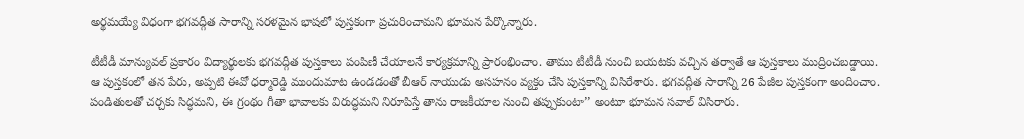అర్థమయ్యే విధంగా భగవద్గీత సారాన్ని సరళమైన భాషలో పుస్తకంగా ప్రచురించామని భూమన పేర్కొన్నారు.

టీటీడీ మాన్యువల్ ప్రకారం విద్యార్థులకు భగవద్గీత పుస్తకాలు పంపిణీ చేయాలనే కార్యక్రమాన్ని ప్రారంభించాం. తాము టీటీడీ నుంచి బయటకు వచ్చిన తర్వాతే ఆ పుస్తకాలు ముద్రించబడ్డాయి. ఆ పుస్తకంలో తన పేరు, అప్పటి ఈవో ధర్మారెడ్డి ముందుమాట ఉండడంతో బీఆర్ నాయుడు అసహనం వ్యక్తం చేసి పుస్తకాన్ని విసిరేశారు. భగవద్గీత సారాన్ని 26 పేజీల పుస్తకంగా అందించాం. పండితులతో చర్చకు సిద్ధమని, ఈ గ్రంథం గీతా భావాలకు విరుద్ధమని నిరూపిస్తే తాను రాజ‌కీయాల నుంచి త‌ప్పుకుంటా’’ అంటూ భూమన సవాల్‌ విసిరారు.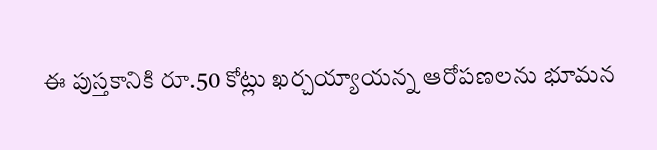ఈ పుస్తకానికి రూ.50 కోట్లు ఖర్చయ్యాయన్న ఆరోపణలను భూమన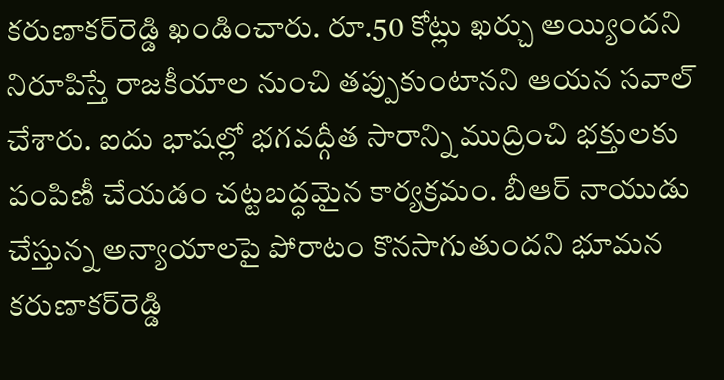కరుణాకర్‌రెడ్డి ఖండించారు. రూ.50 కోట్లు ఖర్చు అయ్యిందని నిరూపిస్తే రాజకీయాల నుంచి తప్పుకుంటానని ఆయన స‌వాల్ చేశారు. ఐదు భాషల్లో భగవద్గీత సారాన్ని ముద్రించి భక్తులకు పంపిణీ చేయడం చట్టబద్ధమైన కార్యక్రమం. బీఆర్ నాయుడు చేస్తున్న అన్యాయాలపై పోరాటం కొనసాగుతుందని భూమ‌న క‌రుణాక‌ర్‌రెడ్డి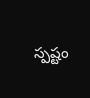స్పష్టం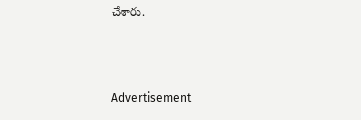చేశారు.



Advertisement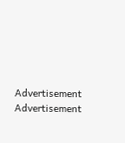Advertisement
Advertisement